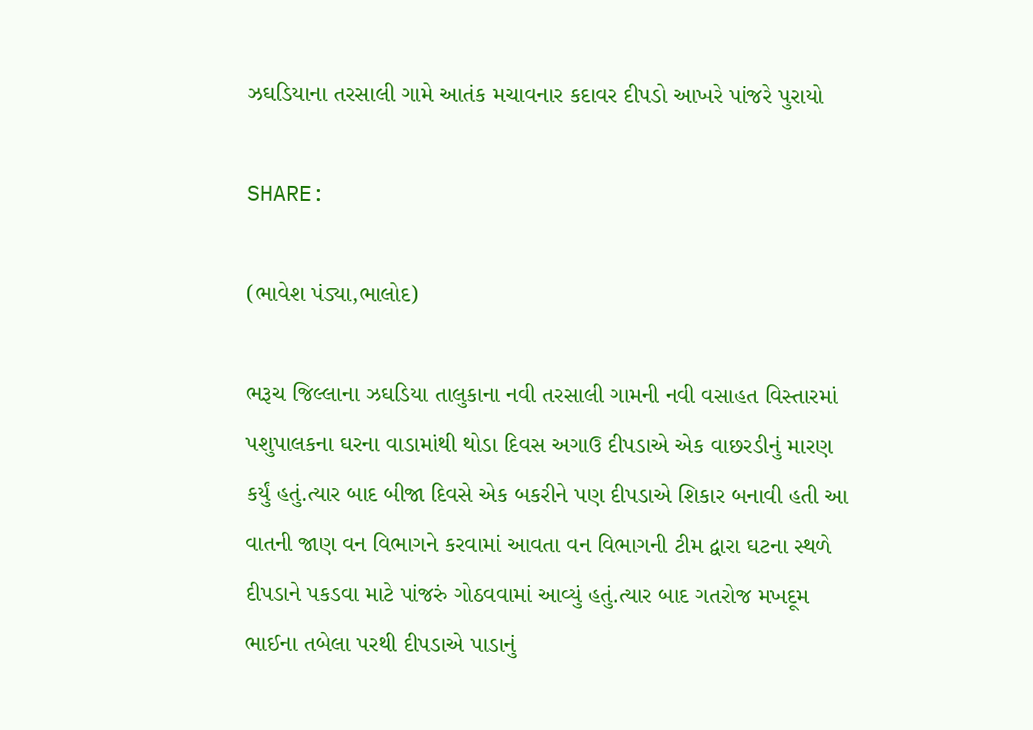ઝઘડિયાના તરસાલી ગામે આતંક મચાવનાર કદાવર દીપડો આખરે પાંજરે પુરાયો

SHARE:

(ભાવેશ પંડ્યા,ભાલોદ)

ભરૂચ જિલ્લાના ઝઘડિયા તાલુકાના નવી તરસાલી ગામની નવી વસાહત વિસ્તારમાં પશુપાલકના ઘરના વાડામાંથી થોડા દિવસ અગાઉ દીપડાએ એક વાછરડીનું મારણ કર્યું હતું.ત્યાર બાદ બીજા દિવસે એક બકરીને પણ દીપડાએ શિકાર બનાવી હતી આ વાતની જાણ વન વિભાગને કરવામાં આવતા વન વિભાગની ટીમ દ્વારા ઘટના સ્થળે દીપડાને પકડવા માટે પાંજરું ગોઠવવામાં આવ્યું હતું.ત્યાર બાદ ગતરોજ મખદૂમ ભાઈના તબેલા પરથી દીપડાએ પાડાનું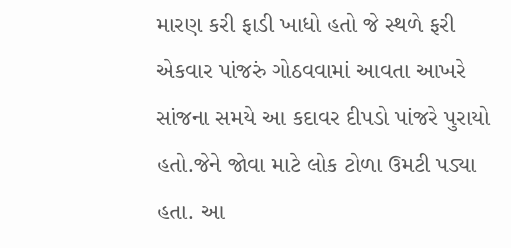મારણ કરી ફાડી ખાધો હતો જે સ્થળે ફરી એકવાર પાંજરું ગોઠવવામાં આવતા આખરે સાંજના સમયે આ કદાવર દીપડો પાંજરે પુરાયો હતો.જેને જોવા માટે લોક ટોળા ઉમટી પડ્યા હતા. આ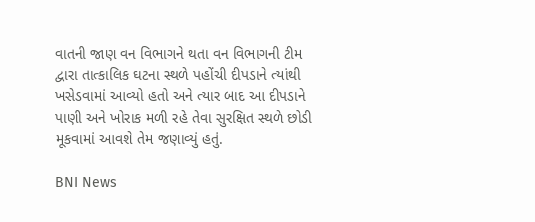વાતની જાણ વન વિભાગને થતા વન વિભાગની ટીમ દ્વારા તાત્કાલિક ઘટના સ્થળે પહોંચી દીપડાને ત્યાંથી ખસેડવામાં આવ્યો હતો અને ત્યાર બાદ આ દીપડાને પાણી અને ખોરાક મળી રહે તેવા સુરક્ષિત સ્થળે છોડી મૂકવામાં આવશે તેમ જણાવ્યું હતું.

BNI News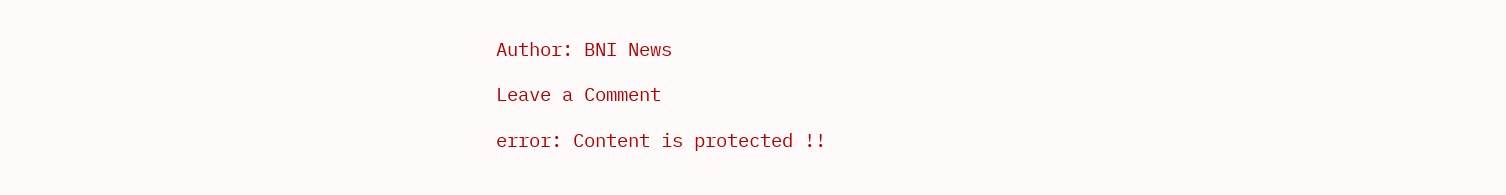Author: BNI News

Leave a Comment

error: Content is protected !!